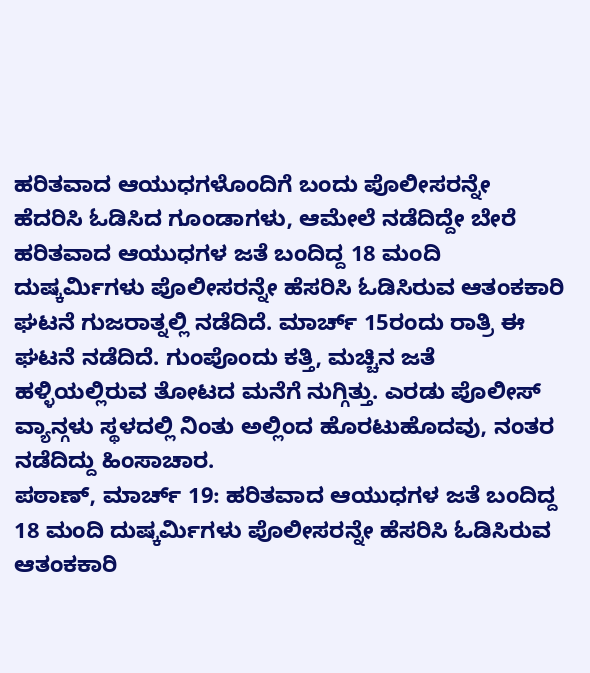ಹರಿತವಾದ ಆಯುಧಗಳೊಂದಿಗೆ ಬಂದು ಪೊಲೀಸರನ್ನೇ ಹೆದರಿಸಿ ಓಡಿಸಿದ ಗೂಂಡಾಗಳು, ಆಮೇಲೆ ನಡೆದಿದ್ದೇ ಬೇರೆ
ಹರಿತವಾದ ಆಯುಧಗಳ ಜತೆ ಬಂದಿದ್ದ 18 ಮಂದಿ ದುಷ್ಕರ್ಮಿಗಳು ಪೊಲೀಸರನ್ನೇ ಹೆಸರಿಸಿ ಓಡಿಸಿರುವ ಆತಂಕಕಾರಿ ಘಟನೆ ಗುಜರಾತ್ನಲ್ಲಿ ನಡೆದಿದೆ. ಮಾರ್ಚ್ 15ರಂದು ರಾತ್ರಿ ಈ ಘಟನೆ ನಡೆದಿದೆ. ಗುಂಪೊಂದು ಕತ್ತಿ, ಮಚ್ಚಿನ ಜತೆ ಹಳ್ಳಿಯಲ್ಲಿರುವ ತೋಟದ ಮನೆಗೆ ನುಗ್ಗಿತ್ತು. ಎರಡು ಪೊಲೀಸ್ ವ್ಯಾನ್ಗಳು ಸ್ಥಳದಲ್ಲಿ ನಿಂತು ಅಲ್ಲಿಂದ ಹೊರಟುಹೊದವು, ನಂತರ ನಡೆದಿದ್ದು ಹಿಂಸಾಚಾರ.
ಪಠಾಣ್, ಮಾರ್ಚ್ 19: ಹರಿತವಾದ ಆಯುಧಗಳ ಜತೆ ಬಂದಿದ್ದ 18 ಮಂದಿ ದುಷ್ಕರ್ಮಿಗಳು ಪೊಲೀಸರನ್ನೇ ಹೆಸರಿಸಿ ಓಡಿಸಿರುವ ಆತಂಕಕಾರಿ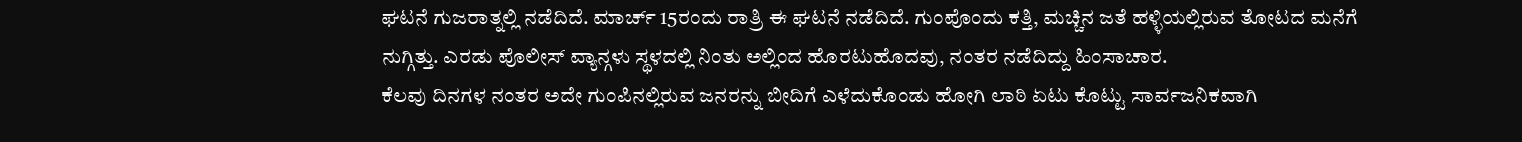ಘಟನೆ ಗುಜರಾತ್ನಲ್ಲಿ ನಡೆದಿದೆ. ಮಾರ್ಚ್ 15ರಂದು ರಾತ್ರಿ ಈ ಘಟನೆ ನಡೆದಿದೆ. ಗುಂಪೊಂದು ಕತ್ತಿ, ಮಚ್ಚಿನ ಜತೆ ಹಳ್ಳಿಯಲ್ಲಿರುವ ತೋಟದ ಮನೆಗೆ ನುಗ್ಗಿತ್ತು. ಎರಡು ಪೊಲೀಸ್ ವ್ಯಾನ್ಗಳು ಸ್ಥಳದಲ್ಲಿ ನಿಂತು ಅಲ್ಲಿಂದ ಹೊರಟುಹೊದವು, ನಂತರ ನಡೆದಿದ್ದು ಹಿಂಸಾಚಾರ.
ಕೆಲವು ದಿನಗಳ ನಂತರ ಅದೇ ಗುಂಪಿನಲ್ಲಿರುವ ಜನರನ್ನು ಬೀದಿಗೆ ಎಳೆದುಕೊಂಡು ಹೋಗಿ ಲಾಠಿ ಏಟು ಕೊಟ್ಟು ಸಾರ್ವಜನಿಕವಾಗಿ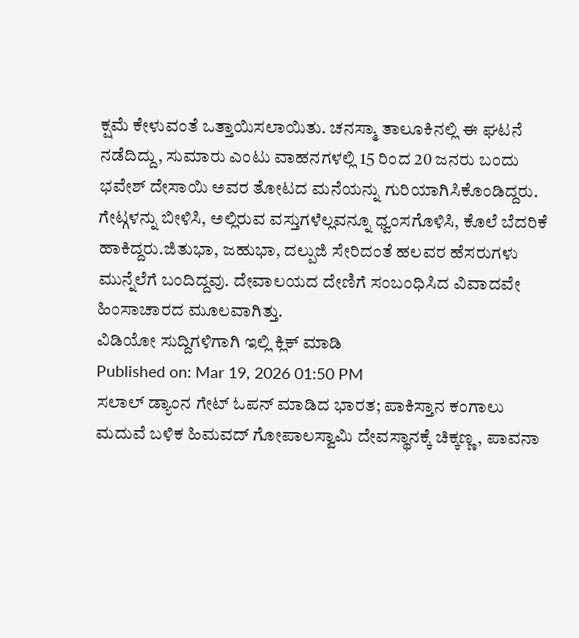ಕ್ಷಮೆ ಕೇಳುವಂತೆ ಒತ್ತಾಯಿಸಲಾಯಿತು. ಚನಸ್ಮಾ ತಾಲೂಕಿನಲ್ಲಿ ಈ ಘಟನೆ ನಡೆದಿದ್ದು, ಸುಮಾರು ಎಂಟು ವಾಹನಗಳಲ್ಲಿ 15 ರಿಂದ 20 ಜನರು ಬಂದು ಭವೇಶ್ ದೇಸಾಯಿ ಅವರ ತೋಟದ ಮನೆಯನ್ನು ಗುರಿಯಾಗಿಸಿಕೊಂಡಿದ್ದರು. ಗೇಟ್ಗಳನ್ನು ಬೀಳಿಸಿ, ಅಲ್ಲಿರುವ ವಸ್ತುಗಳೆಲ್ಲವನ್ನೂ ಧ್ವಂಸಗೊಳಿಸಿ, ಕೊಲೆ ಬೆದರಿಕೆ ಹಾಕಿದ್ದರು.ಜಿತುಭಾ, ಜಹುಭಾ, ದಲ್ಪುಜಿ ಸೇರಿದಂತೆ ಹಲವರ ಹೆಸರುಗಳು ಮುನ್ನೆಲೆಗೆ ಬಂದಿದ್ದವು. ದೇವಾಲಯದ ದೇಣಿಗೆ ಸಂಬಂಧಿಸಿದ ವಿವಾದವೇ ಹಿಂಸಾಚಾರದ ಮೂಲವಾಗಿತ್ತು.
ವಿಡಿಯೋ ಸುದ್ದಿಗಳಿಗಾಗಿ ಇಲ್ಲಿ ಕ್ಲಿಕ್ ಮಾಡಿ
Published on: Mar 19, 2026 01:50 PM
ಸಲಾಲ್ ಡ್ಯಾಂನ ಗೇಟ್ ಓಪನ್ ಮಾಡಿದ ಭಾರತ; ಪಾಕಿಸ್ತಾನ ಕಂಗಾಲು
ಮದುವೆ ಬಳಿಕ ಹಿಮವದ್ ಗೋಪಾಲಸ್ವಾಮಿ ದೇವಸ್ಥಾನಕ್ಕೆ ಚಿಕ್ಕಣ್ಣ, ಪಾವನಾ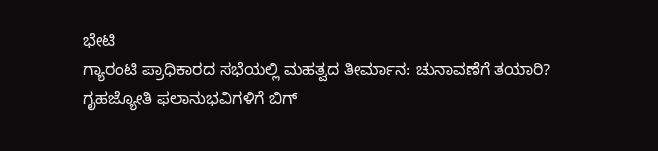ಭೇಟಿ
ಗ್ಯಾರಂಟಿ ಪ್ರಾಧಿಕಾರದ ಸಭೆಯಲ್ಲಿ ಮಹತ್ವದ ತೀರ್ಮಾನ: ಚುನಾವಣೆಗೆ ತಯಾರಿ?
ಗೃಹಜ್ಯೋತಿ ಫಲಾನುಭವಿಗಳಿಗೆ ಬಿಗ್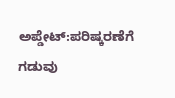ಅಪ್ಡೇಟ್:ಪರಿಷ್ಕರಣೆಗೆ ಗಡುವು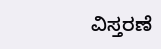ವಿಸ್ತರಣೆ